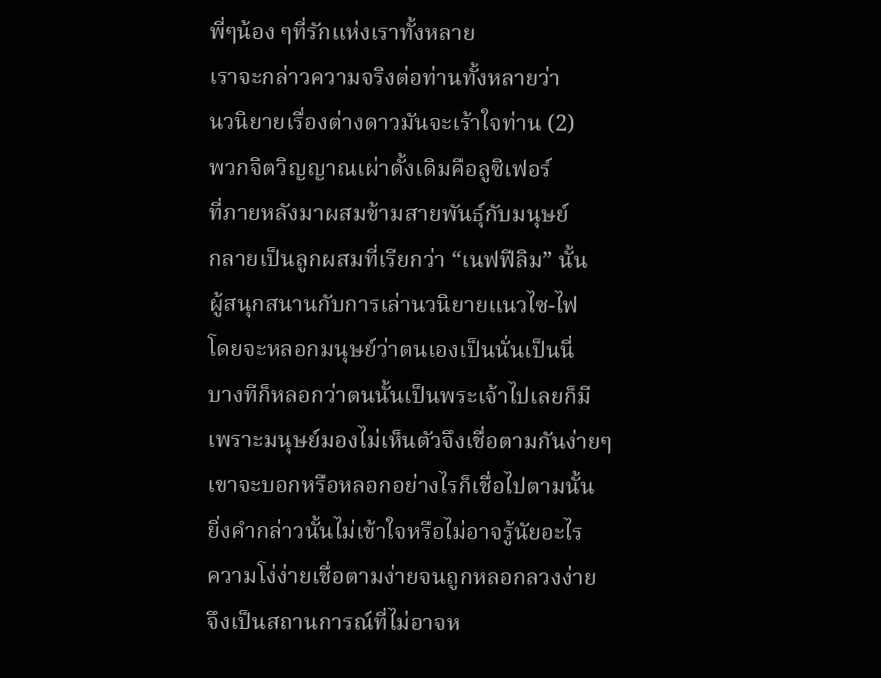พี่ๆน้อง ๆที่รักแห่งเราทั้งหลาย
เราจะกล่าวความจริงต่อท่านทั้งหลายว่า
นวนิยายเรื่องต่างดาวมันจะเร้าใจท่าน (2)
พวกจิตวิญญาณเผ่าดั้งเดิมคือลูซิเฟอร์
ที่ภายหลังมาผสมข้ามสายพันธุ์กับมนุษย์
กลายเป็นลูกผสมที่เรียกว่า “เนฟฟีลิม” นั้น
ผู้สนุกสนานกับการเล่านวนิยายแนวไซ-ไฟ
โดยจะหลอกมนุษย์ว่าตนเองเป็นนั่นเป็นนี่
บางทีก็หลอกว่าตนนั้นเป็นพระเจ้าไปเลยก็มี
เพราะมนุษย์มองไม่เห็นตัวจึงเชื่อตามกันง่ายๆ
เขาจะบอกหรือหลอกอย่างไรก็เชื่อไปตามนั้น
ยิ่งคำกล่าวนั้นไม่เข้าใจหรือไม่อาจรู้นัยอะไร
ความโง่ง่ายเชื่อตามง่ายจนถูกหลอกลวงง่าย
จึงเป็นสถานการณ์ที่ไม่อาจห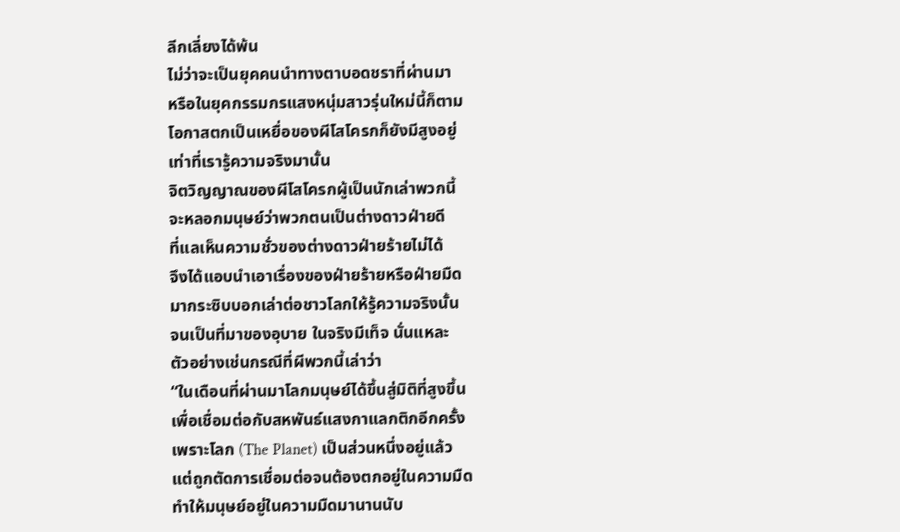ลีกเลี่ยงได้พ้น
ไม่ว่าจะเป็นยุคคนนำทางตาบอดชราที่ผ่านมา
หรือในยุคกรรมกรแสงหนุ่มสาวรุ่นใหม่นี้ก็ตาม
โอกาสตกเป็นเหยื่อของผีโสโครกก็ยังมีสูงอยู่
เท่าที่เรารู้ความจริงมานั้น
จิตวิญญาณของผีโสโครกผู้เป็นนักเล่าพวกนี้
จะหลอกมนุษย์ว่าพวกตนเป็นต่างดาวฝ่ายดี
ที่แลเห็นความชั่วของต่างดาวฝ่ายร้ายไม่ได้
จึงได้แอบนำเอาเรื่องของฝ่ายร้ายหรือฝ่ายมืด
มากระซิบบอกเล่าต่อชาวโลกให้รู้ความจริงนั้น
จนเป็นที่มาของอุบาย ในจริงมีเท็จ นั่นแหละ
ตัวอย่างเช่นกรณีที่ผีพวกนี้เล่าว่า
“ในเดือนที่ผ่านมาโลกมนุษย์ได้ขึ้นสู่มิติที่สูงขึ้น
เพื่อเชื่อมต่อกับสหพันธ์แสงกาแลกติกอีกครั้ง
เพราะโลก (The Planet) เป็นส่วนหนึ่งอยู่แล้ว
แต่ถูกตัดการเชื่อมต่อจนต้องตกอยู่ในความมืด
ทำให้มนุษย์อยู่ในความมืดมานานนับ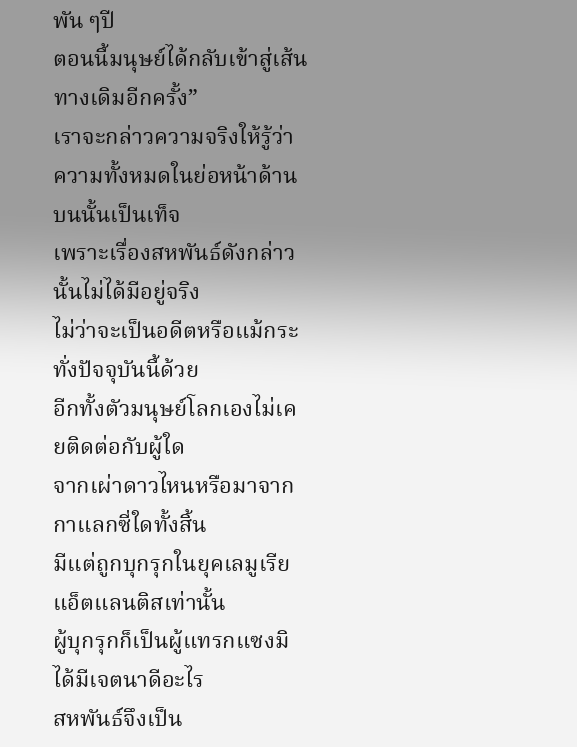พัน ๆปี
ตอนนี้มนุษย์ได้กลับเข้าสู่เส้นทางเดิมอีกครั้ง”
เราจะกล่าวความจริงให้รู้ว่า
ความทั้งหมดในย่อหน้าด้านบนนั้นเป็นเท็จ
เพราะเรื่องสหพันธ์ดังกล่าวนั้นไม่ได้มีอยู่จริง
ไม่ว่าจะเป็นอดีตหรือแม้กระทั่งปัจจุบันนี้ด้วย
อีกทั้งตัวมนุษย์โลกเองไม่เคยติดต่อกับผู้ใด
จากเผ่าดาวไหนหรือมาจากกาแลกซี่ใดทั้งสิ้น
มีแต่ถูกบุกรุกในยุคเลมูเรียแอ็ตแลนติสเท่านั้น
ผู้บุกรุกก็เป็นผู้แทรกแซงมิได้มีเจตนาดีอะไร
สหพันธ์จึงเป็น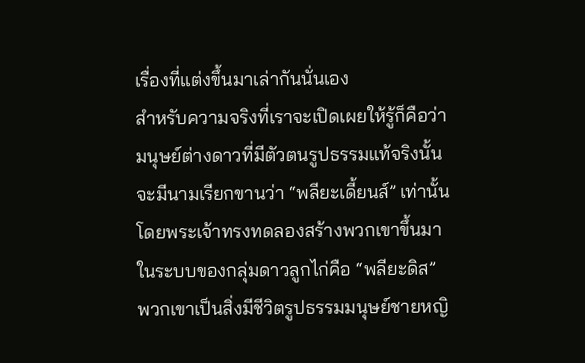เรื่องที่แต่งขึ้นมาเล่ากันนั่นเอง
สำหรับความจริงที่เราจะเปิดเผยให้รู้ก็คือว่า
มนุษย์ต่างดาวที่มีตัวตนรูปธรรมแท้จริงนั้น
จะมีนามเรียกขานว่า “พลียะเดี้ยนส์” เท่านั้น
โดยพระเจ้าทรงทดลองสร้างพวกเขาขึ้นมา
ในระบบของกลุ่มดาวลูกไก่คือ “พลียะดิส”
พวกเขาเป็นสิ่งมีชีวิตรูปธรรมมนุษย์ชายหญิ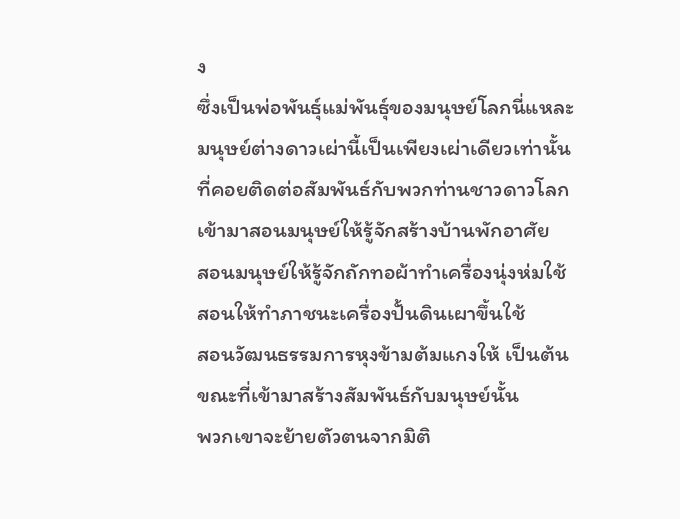ง
ซึ่งเป็นพ่อพันธุ์แม่พันธุ์ของมนุษย์โลกนี่แหละ
มนุษย์ต่างดาวเผ่านี้เป็นเพียงเผ่าเดียวเท่านั้น
ที่คอยติดต่อสัมพันธ์กับพวกท่านชาวดาวโลก
เข้ามาสอนมนุษย์ให้รู้จักสร้างบ้านพักอาศัย
สอนมนุษย์ให้รู้จักถักทอผ้าทำเครื่องนุ่งห่มใช้
สอนให้ทำภาชนะเครื่องปั้นดินเผาขึ้นใช้
สอนวัฒนธรรมการหุงข้ามต้มแกงให้ เป็นต้น
ขณะที่เข้ามาสร้างสัมพันธ์กับมนุษย์นั้น
พวกเขาจะย้ายตัวตนจากมิติ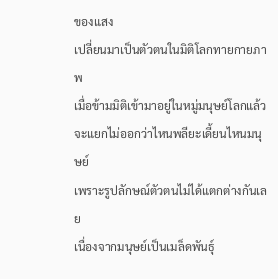ของแสง
เปลี่ยนมาเป็นตัวตนในมิติโลกทายกายภาพ
เมื่อข้ามมิติเข้ามาอยู่ในหมู่มนุษย์โลกแล้ว
จะแยกไม่ออกว่าไหนพลียะเดี้ยนไหนมนุษย์
เพราะรูปลักษณ์ตัวตนไม่ได้แตกต่างกันเลย
เนื่องจากมนุษย์เป็นเมล็ดพันธุ์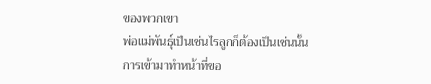ของพวกเขา
พ่อแม่พันธุ์เป็นเช่นไรลูกก็ต้องเป็นเช่นนั้น
การเข้ามาทำหน้าที่ขอ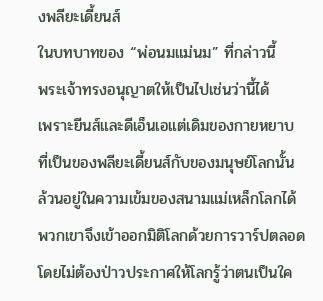งพลียะเดี้ยนส์
ในบทบาทของ “พ่อนมแม่นม” ที่กล่าวนี้
พระเจ้าทรงอนุญาตให้เป็นไปเช่นว่านี้ได้
เพราะยีนส์และดีเอ็นเอแต่เดิมของกายหยาบ
ที่เป็นของพลียะเดี้ยนส์กับของมนุษย์โลกนั้น
ล้วนอยู่ในความเข้มของสนามแม่เหล็กโลกได้
พวกเขาจึงเข้าออกมิติโลกด้วยการวาร์ปตลอด
โดยไม่ต้องป่าวประกาศให้โลกรู้ว่าตนเป็นใค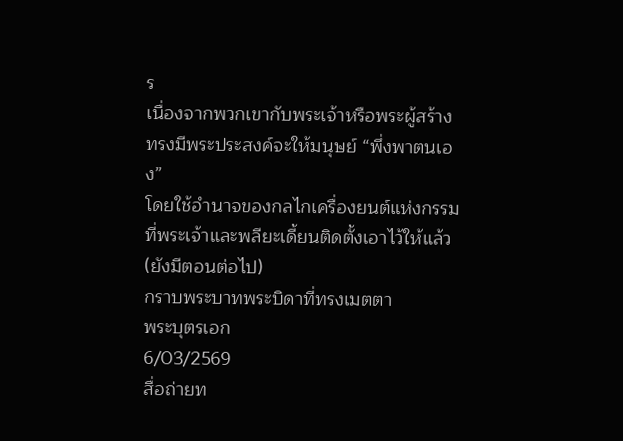ร
เนื่องจากพวกเขากับพระเจ้าหรือพระผู้สร้าง
ทรงมีพระประสงค์จะให้มนุษย์ “พึ่งพาตนเอง”
โดยใช้อำนาจของกลไกเครื่องยนต์แห่งกรรม
ที่พระเจ้าและพลียะเดี้ยนติดตั้งเอาไว้ให้แล้ว
(ยังมีตอนต่อไป)
กราบพระบาทพระบิดาที่ทรงเมตตา
พระบุตรเอก
6/03/2569
สื่อถ่ายท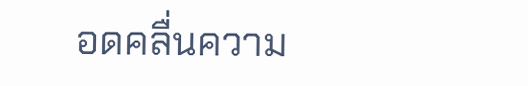อดคลื่นความ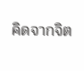คิดจากจิต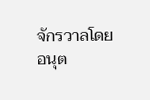จักรวาลโดย
อนุต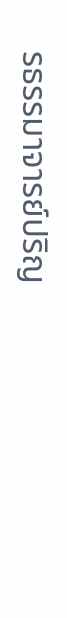รธรรมาจารย์ปริญ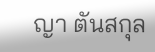ญา ตันสกุล